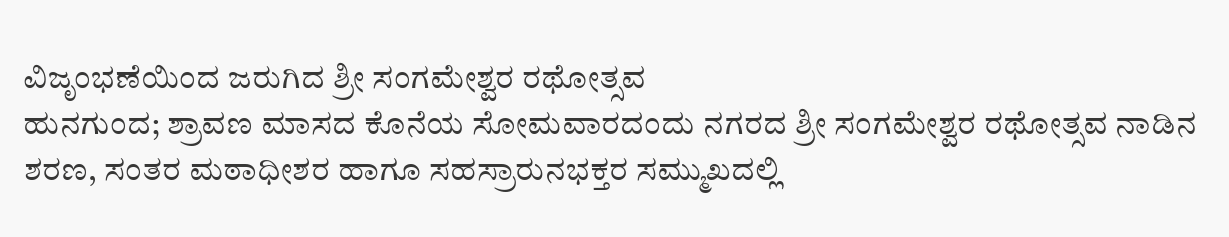ವಿಜೃಂಭಣೆಯಿಂದ ಜರುಗಿದ ಶ್ರೀ ಸಂಗಮೇಶ್ವರ ರಥೋತ್ಸವ
ಹುನಗುಂದ; ಶ್ರಾವಣ ಮಾಸದ ಕೊನೆಯ ಸೋಮವಾರದಂದು ನಗರದ ಶ್ರೀ ಸಂಗಮೇಶ್ವರ ರಥೋತ್ಸವ ನಾಡಿನ ಶರಣ, ಸಂತರ ಮಠಾಧೀಶರ ಹಾಗೂ ಸಹಸ್ರಾರುನಭಕ್ತರ ಸಮ್ಮುಖದಲ್ಲಿ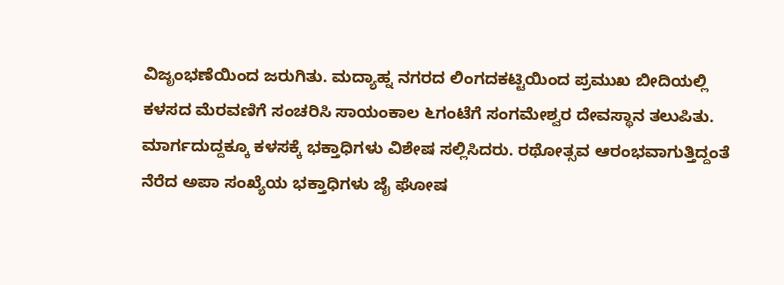ವಿಜೃಂಭಣೆಯಿಂದ ಜರುಗಿತು. ಮದ್ಯಾಹ್ನ ನಗರದ ಲಿಂಗದಕಟ್ಟಿಯಿಂದ ಪ್ರಮುಖ ಬೀದಿಯಲ್ಲಿ ಕಳಸದ ಮೆರವಣಿಗೆ ಸಂಚರಿಸಿ ಸಾಯಂಕಾಲ ೬ಗಂಟೆಗೆ ಸಂಗಮೇಶ್ವರ ದೇವಸ್ಥಾನ ತಲುಪಿತು. ಮಾರ್ಗದುದ್ದಕ್ಕೂ ಕಳಸಕ್ಕೆ ಭಕ್ತಾಧಿಗಳು ವಿಶೇಷ ಸಲ್ಲಿಸಿದರು. ರಥೋತ್ಸವ ಆರಂಭವಾಗುತ್ತಿದ್ದಂತೆ ನೆರೆದ ಅಪಾ ಸಂಖ್ಯೆಯ ಭಕ್ತಾಧಿಗಳು ಜೈ ಘೋಷ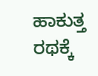ಹಾಕುತ್ತ ರಥಕ್ಕೆ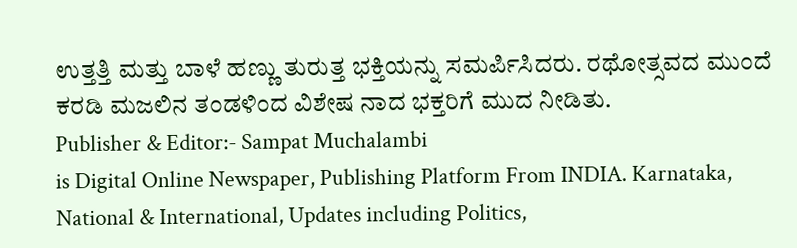ಉತ್ತತ್ತಿ ಮತ್ತು ಬಾಳೆ ಹಣ್ಣು ತುರುತ್ತ ಭಕ್ತಿಯನ್ನು ಸಮರ್ಪಿಸಿದರು. ರಥೋತ್ಸವದ ಮುಂದೆ ಕರಡಿ ಮಜಲಿನ ತಂಡಳಿಂದ ವಿಶೇಷ ನಾದ ಭಕ್ತರಿಗೆ ಮುದ ನೀಡಿತು.
Publisher & Editor:- Sampat Muchalambi
is Digital Online Newspaper, Publishing Platform From INDIA. Karnataka, National & International, Updates including Politics,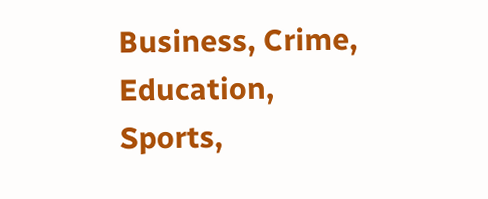Business, Crime, Education, Sports,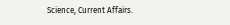Science, Current Affairs.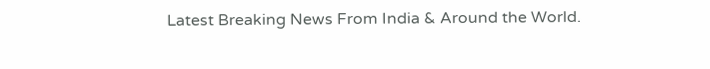Latest Breaking News From India & Around the World.